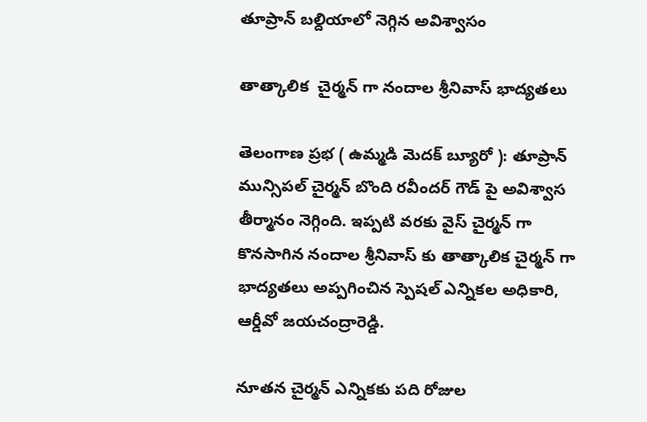తూప్రాన్ బల్దియాలో నెగ్గిన అవిశ్వాసం

తాత్కాలిక  చైర్మన్ గా నందాల శ్రీనివాస్ భాద్యతలు

తెలంగాణ ప్రభ ( ఉమ్మడి మెదక్ బ్యూరో ): తూప్రాన్ మున్సిపల్ చైర్మన్ బొంది రవీందర్ గౌడ్ పై అవిశ్వాస తీర్మానం నెగ్గింది. ఇప్పటి వరకు వైస్ చైర్మన్ గా కొనసాగిన నందాల శ్రీనివాస్ కు తాత్కాలిక చైర్మన్ గా భాద్యతలు అప్పగించిన స్పెషల్ ఎన్నికల అధికారి,  ఆర్డీవో జయచంద్రారెడ్డి.

నూతన చైర్మన్ ఎన్నికకు పది రోజుల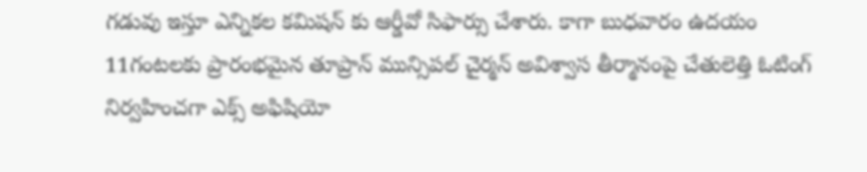గడువు ఇస్తూ ఎన్నికల కమిషన్ కు ఆర్డీవో సిఫార్సు చేశారు. కాగా బుధవారం ఉదయం 11గంటలకు ప్రారంభమైన తూప్రాన్ మున్సిపల్ చైర్మన్ అవిశ్వాస తీర్మానంపై చేతులెత్తి ఓటింగ్ నిర్వహించగా ఎక్స్ అఫిషియో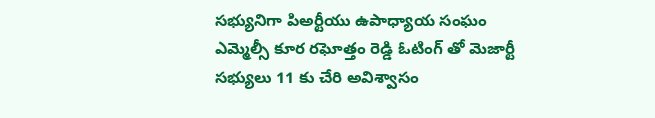సభ్యునిగా పిఅర్టీయు ఉపాధ్యాయ సంఘం ఎమ్మెల్సీ కూర రఘోత్తం రెడ్డి ఓటింగ్ తో మెజార్టీ సభ్యులు 11 కు చేరి అవిశ్వాసం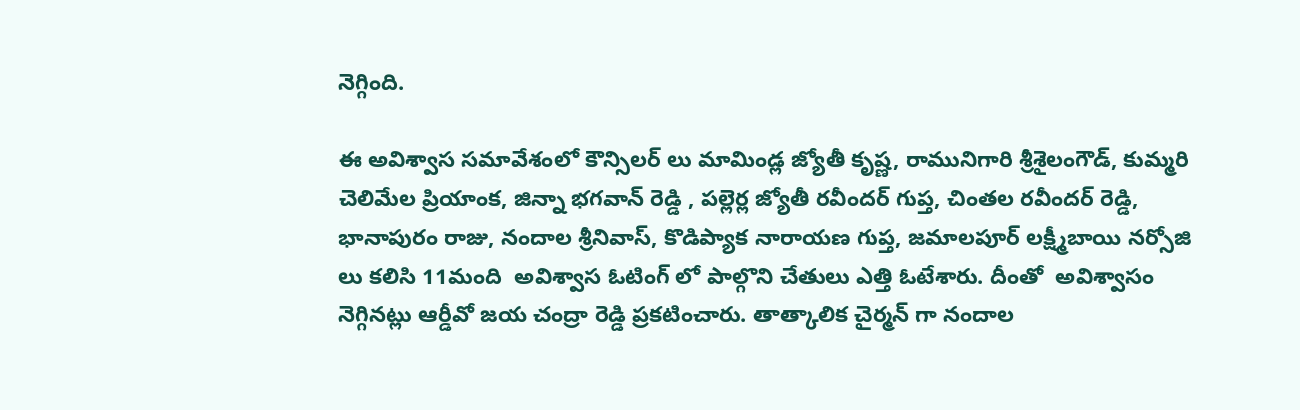నెగ్గింది.

ఈ అవిశ్వాస సమావేశంలో కౌన్సిలర్ లు మామిండ్ల జ్యోతీ కృష్ణ, రామునిగారి శ్రీశైలంగౌడ్, కుమ్మరి చెలిమేల ప్రియాంక, జిన్నా భగవాన్ రెడ్డి , పల్లెర్ల జ్యోతీ రవీందర్ గుప్త, చింతల రవీందర్ రెడ్డి, భానాపురం రాజు, నందాల శ్రీనివాస్, కొడిప్యాక నారాయణ గుప్త, జమాలపూర్ లక్ష్మీబాయి నర్సోజి లు కలిసి 11మంది  అవిశ్వాస ఓటింగ్ లో పాల్గొని చేతులు ఎత్తి ఓటేశారు. దీంతో  అవిశ్వాసం నెగ్గినట్లు ఆర్డీవో జయ చంద్రా రెడ్డి ప్రకటించారు. తాత్కాలిక చైర్మన్ గా నందాల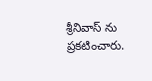శ్రీనివాస్ ను ప్రకటించారు.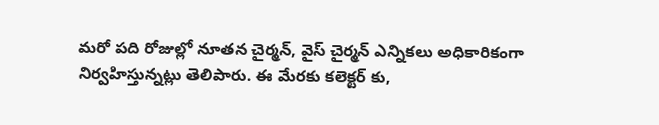మరో పది రోజుల్లో నూతన చైర్మన్, వైస్ చైర్మన్ ఎన్నికలు అధికారికంగా నిర్వహిస్తున్నట్లు తెలిపారు. ఈ మేరకు కలెక్టర్ కు,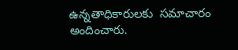ఉన్నతాధికారులకు  సమాచారం అందించారు.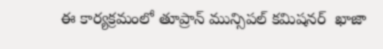ఈ కార్యక్రమంలో తూప్రాన్ మున్సిపల్ కమిషనర్  ఖాజా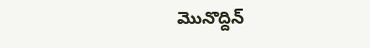మొనొద్దిన్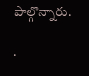పాల్గొన్నారు.

.